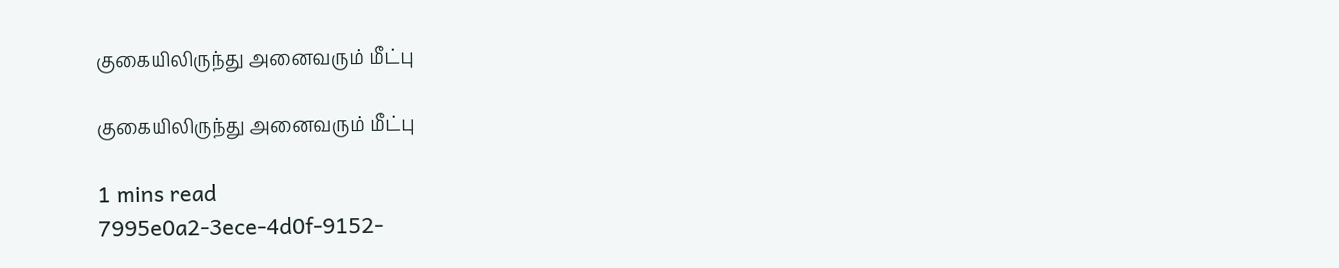குகையிலிருந்து அனைவரும் மீட்பு

குகையிலிருந்து அனைவரும் மீட்பு

1 mins read
7995e0a2-3ece-4d0f-9152-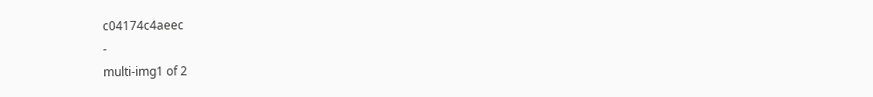c04174c4aeec
-
multi-img1 of 2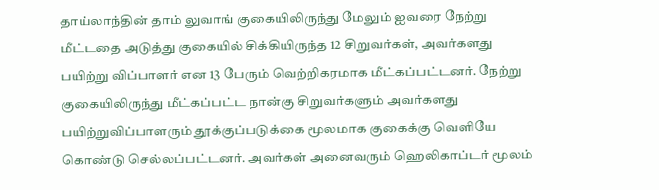தாய்லாந்தின் தாம் லுவாங் குகையிலிருந்து மேலும் ஐவரை நேற்று மீட்டதை அடுத்து குகையில் சிக்கியிருந்த 12 சிறுவர்கள், அவர்களது பயிற்று விப்பாளர் என 13 பேரும் வெற்றிகரமாக மீட்கப்பட்டனர். நேற்று குகையிலிருந்து மீட்கப்பட்ட நான்கு சிறுவர்களும் அவர்களது பயிற்றுவிப்பாளரும் தூக்குப்படுக்கை மூலமாக குகைக்கு வெளியே கொண்டு செல்லப்பட்டனர். அவர்கள் அனைவரும் ஹெலிகாப்டர் மூலம்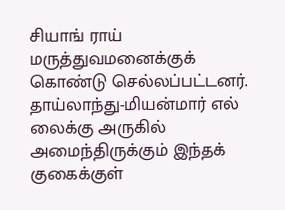சியாங் ராய் மருத்துவமனைக்குக் கொண்டு செல்லப்பட்டனர். தாய்லாந்து-மியன்மார் எல் லைக்கு அருகில் அமைந்திருக்கும் இந்தக் குகைக்குள்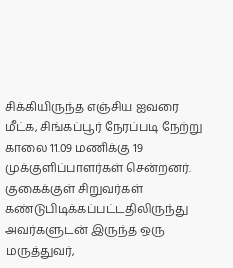சிக்கியிருந்த எஞ்சிய ஐவரை மீட்க, சிங்கப்பூர் நேரப்படி நேற்று காலை 11.09 மணிக்கு 19 முக்குளிப்பாளர்கள் சென்றனர். குகைக்குள் சிறுவர்கள் கண்டுபிடிக்கப்பட்டதிலிருந்து அவர்களுடன் இருந்த ஒரு மருத்துவர்,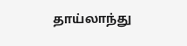தாய்லாந்து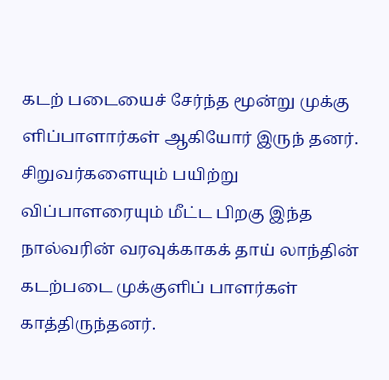கடற் படையைச் சேர்ந்த மூன்று முக்கு ளிப்பாளார்கள் ஆகியோர் இருந் தனர். சிறுவர்களையும் பயிற்று விப்பாளரையும் மீட்ட பிறகு இந்த நால்வரின் வரவுக்காகக் தாய் லாந்தின் கடற்படை முக்குளிப் பாளர்கள் காத்திருந்தனர்.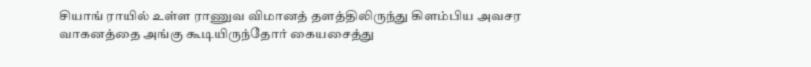சியாங் ராயில் உள்ள ராணுவ விமானத் தளத்திலிருந்து கிளம்பிய அவசர வாகனத்தை அங்கு கூடியிருந்தோர் கையசைத்து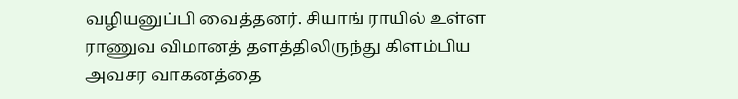வழியனுப்பி வைத்தனர். சியாங் ராயில் உள்ள ராணுவ விமானத் தளத்திலிருந்து கிளம்பிய அவசர வாகனத்தை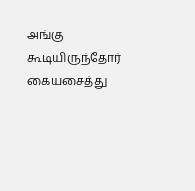அங்கு கூடியிருந்தோர் கையசைத்து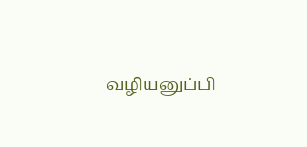வழியனுப்பி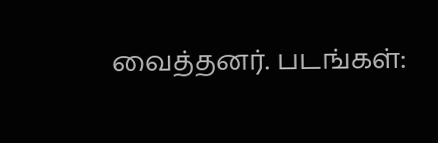வைத்தனர். படங்கள்: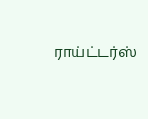ராய்ட்டர்ஸ்